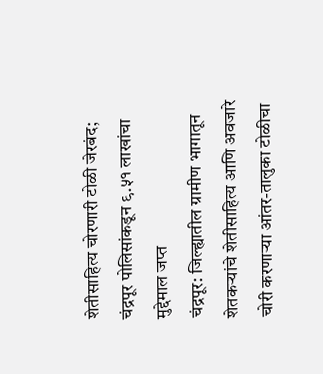शेतीसाहित्य चोरणारी टोळी जेरबंद; चंद्रपूर पोलिसांकडून ९.५१ लाखांचा मुद्देमाल जप्त
चंद्रपूर: जिल्ह्यातील ग्रामीण भागातून शेतकऱ्यांचे शेतीसाहित्य आणि अवजारे चोरी करणाऱ्या आंतर-तालुका टोळीचा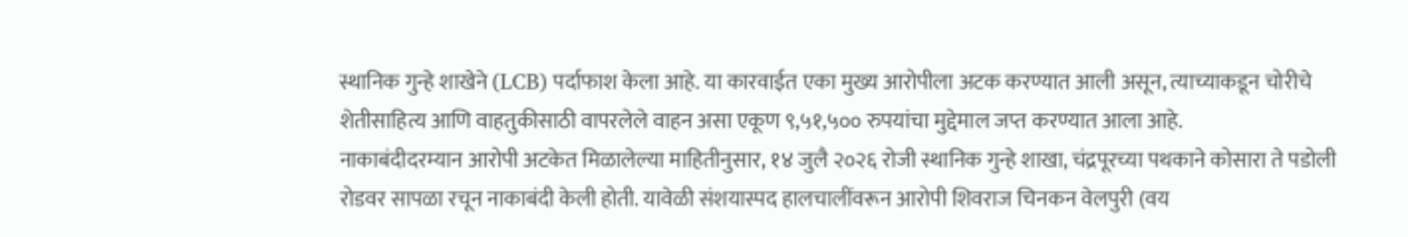स्थानिक गुन्हे शाखेने (LCB) पर्दाफाश केला आहे. या कारवाईत एका मुख्य आरोपीला अटक करण्यात आली असून, त्याच्याकडून चोरीचे शेतीसाहित्य आणि वाहतुकीसाठी वापरलेले वाहन असा एकूण ९,५१,५०० रुपयांचा मुद्देमाल जप्त करण्यात आला आहे.
नाकाबंदीदरम्यान आरोपी अटकेत मिळालेल्या माहितीनुसार, १४ जुलै २०२६ रोजी स्थानिक गुन्हे शाखा, चंद्रपूरच्या पथकाने कोसारा ते पडोली रोडवर सापळा रचून नाकाबंदी केली होती. यावेळी संशयास्पद हालचालींवरून आरोपी शिवराज चिनकन वेलपुरी (वय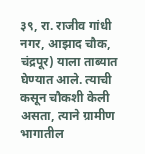३९, रा. राजीव गांधी नगर, आझाद चौक, चंद्रपूर) याला ताब्यात घेण्यात आले. त्याची कसून चौकशी केली असता, त्याने ग्रामीण भागातील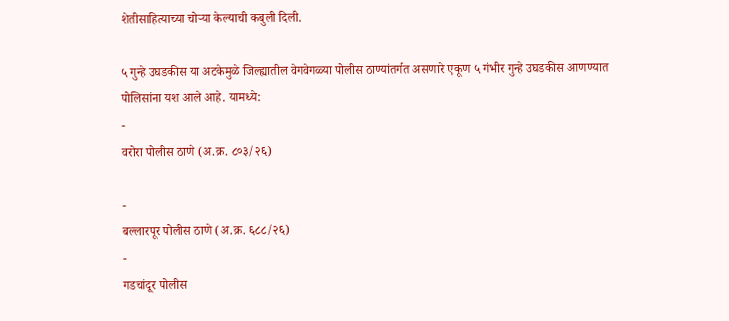शेतीसाहित्याच्या चोऱ्या केल्याची कबुली दिली.

५ गुन्हे उघडकीस या अटकेमुळे जिल्ह्यातील वेगवेगळ्या पोलीस ठाण्यांतर्गत असणारे एकूण ५ गंभीर गुन्हे उघडकीस आणण्यात पोलिसांना यश आले आहे. यामध्ये:
-
वरोरा पोलीस ठाणे (अ.क्र. ८०३/२६)

-
बल्लारपूर पोलीस ठाणे (अ.क्र. ६८८/२६)
-
गडचांदूर पोलीस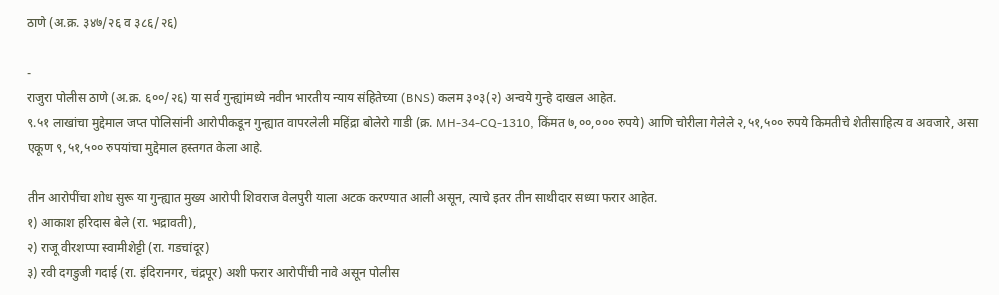ठाणे (अ.क्र. ३४७/२६ व ३८६/२६)

-
राजुरा पोलीस ठाणे (अ.क्र. ६००/२६) या सर्व गुन्ह्यांमध्ये नवीन भारतीय न्याय संहितेच्या (BNS) कलम ३०३(२) अन्वये गुन्हे दाखल आहेत.
९.५१ लाखांचा मुद्देमाल जप्त पोलिसांनी आरोपीकडून गुन्ह्यात वापरलेली महिंद्रा बोलेरो गाडी (क्र. MH-34-CQ-1310, किंमत ७,००,००० रुपये) आणि चोरीला गेलेले २,५१,५०० रुपये किमतीचे शेतीसाहित्य व अवजारे, असा एकूण ९,५१,५०० रुपयांचा मुद्देमाल हस्तगत केला आहे.

तीन आरोपींचा शोध सुरू या गुन्ह्यात मुख्य आरोपी शिवराज वेलपुरी याला अटक करण्यात आली असून, त्याचे इतर तीन साथीदार सध्या फरार आहेत.
१) आकाश हरिदास बेले (रा. भद्रावती),
२) राजू वीरशप्पा स्वामीशेट्टी (रा. गडचांदूर)
३) रवी दगडुजी गदाई (रा. इंदिरानगर, चंद्रपूर) अशी फरार आरोपींची नावे असून पोलीस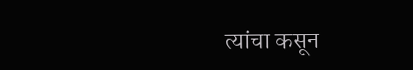त्यांचा कसून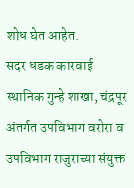शोध घेत आहेत.
सदर धडक कारवाई स्थानिक गुन्हे शाखा, चंद्रपूर अंतर्गत उपविभाग वरोरा व उपविभाग राजुराच्या संयुक्त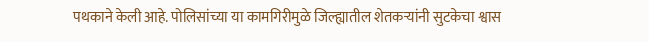पथकाने केली आहे. पोलिसांच्या या कामगिरीमुळे जिल्ह्यातील शेतकऱ्यांनी सुटकेचा श्वास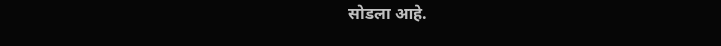सोडला आहे.